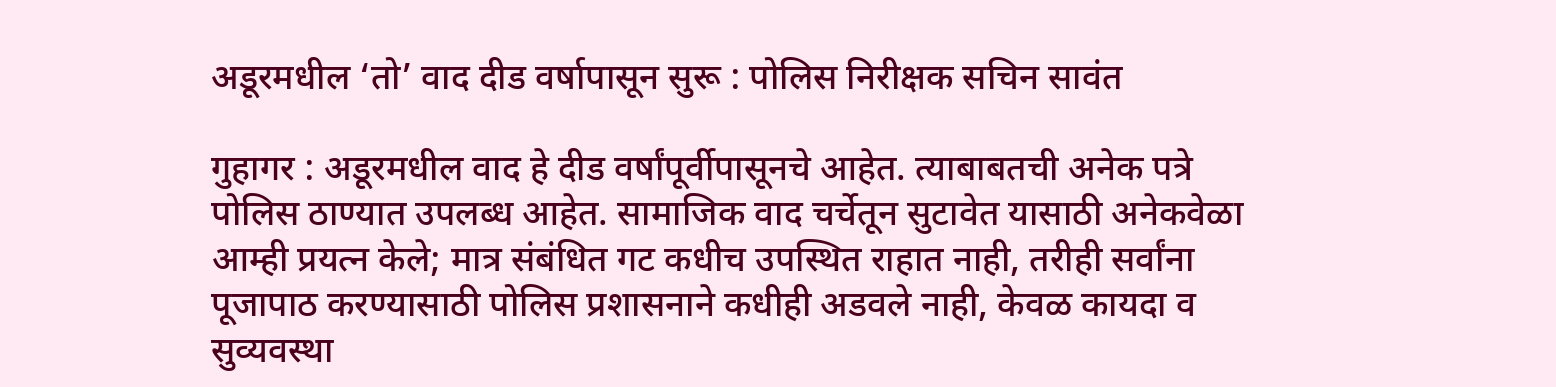अडूरमधील ‘तो’ वाद दीड वर्षापासून सुरू : पोलिस निरीक्षक सचिन सावंत

गुहागर : अडूरमधील वाद हे दीड वर्षांपूर्वीपासूनचे आहेत. त्याबाबतची अनेक पत्रे पोलिस ठाण्यात उपलब्ध आहेत. सामाजिक वाद चर्चेतून सुटावेत यासाठी अनेकवेळा आम्ही प्रयत्न केले; मात्र संबंधित गट कधीच उपस्थित राहात नाही, तरीही सर्वांना पूजापाठ करण्यासाठी पोलिस प्रशासनाने कधीही अडवले नाही, केवळ कायदा व सुव्यवस्था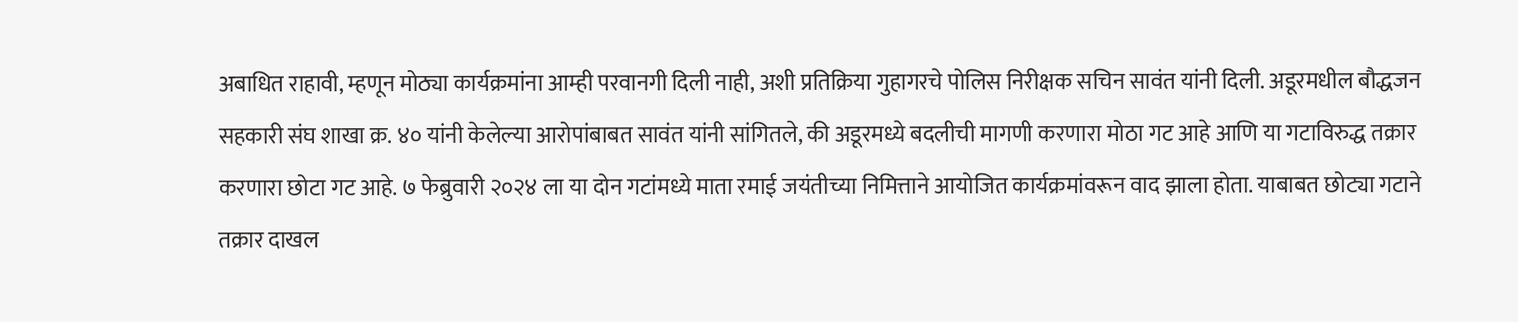अबाधित राहावी, म्हणून मोठ्या कार्यक्रमांना आम्ही परवानगी दिली नाही, अशी प्रतिक्रिया गुहागरचे पोलिस निरीक्षक सचिन सावंत यांनी दिली. अडूरमधील बौद्धजन सहकारी संघ शाखा क्र. ४० यांनी केलेल्या आरोपांबाबत सावंत यांनी सांगितले, की अडूरमध्ये बदलीची मागणी करणारा मोठा गट आहे आणि या गटाविरुद्ध तक्रार करणारा छोटा गट आहे. ७ फेब्रुवारी २०२४ ला या दोन गटांमध्ये माता रमाई जयंतीच्या निमित्ताने आयोजित कार्यक्रमांवरून वाद झाला होता. याबाबत छोट्या गटाने तक्रार दाखल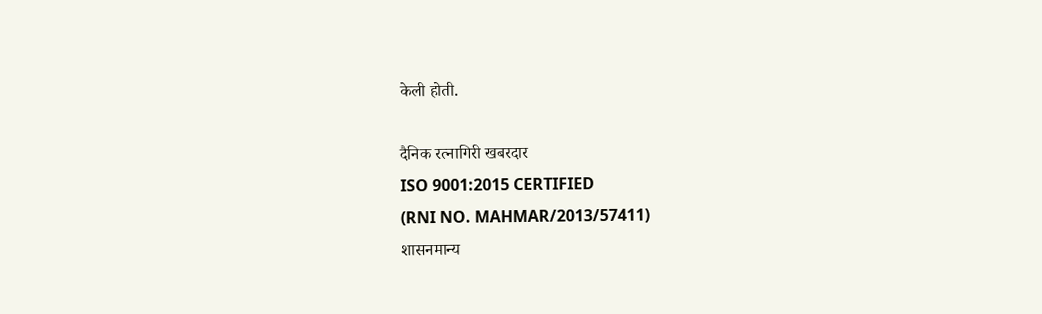केली होती.

दैनिक रत्नागिरी खबरदार
ISO 9001:2015 CERTIFIED
(RNI NO. MAHMAR/2013/57411)
शासनमान्य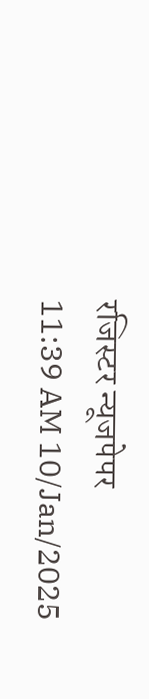रजिस्टर न्यूजपेपर
11:39 AM 10/Jan/2025